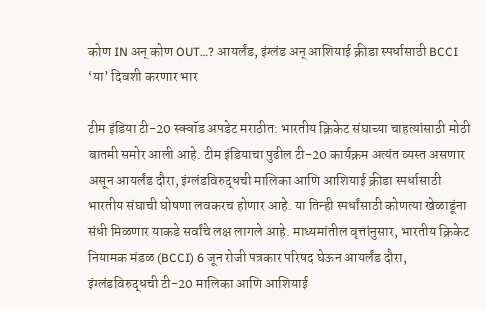कोण IN अन् कोण OUT…? आयर्लंड, इंग्लंड अन् आशियाई क्रीडा स्पर्धासाठी BCCI ‘या’ दिवशी करणार भार

टीम इंडिया टी-20 स्क्वॉड अपडेट मराठीत: भारतीय क्रिकेट संघाच्या चाहत्यांसाठी मोठी बातमी समोर आली आहे. टीम इंडियाचा पुढील टी-20 कार्यक्रम अत्यंत व्यस्त असणार असून आयर्लंड दौरा, इंग्लंडविरुद्धची मालिका आणि आशियाई क्रीडा स्पर्धासाठी भारतीय संघाची घोषणा लवकरच होणार आहे. या तिन्ही स्पर्धांसाठी कोणत्या खेळाडूंना संधी मिळणार याकडे सर्वांचे लक्ष लागले आहे. माध्यमांतील वृत्तांनुसार, भारतीय क्रिकेट नियामक मंडळ (BCCI) 6 जून रोजी पत्रकार परिषद घेऊन आयर्लंड दौरा, इंग्लंडविरुद्धची टी-20 मालिका आणि आशियाई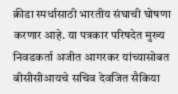क्रीडा स्पर्धासाठी भारतीय संघाची घोषणा करणार आहे. या पत्रकार परिषदेत मुख्य निवडकर्ता अजीत आगरकर यांच्यासोबत बीसीसीआयचे सचिव देवजित सैकिया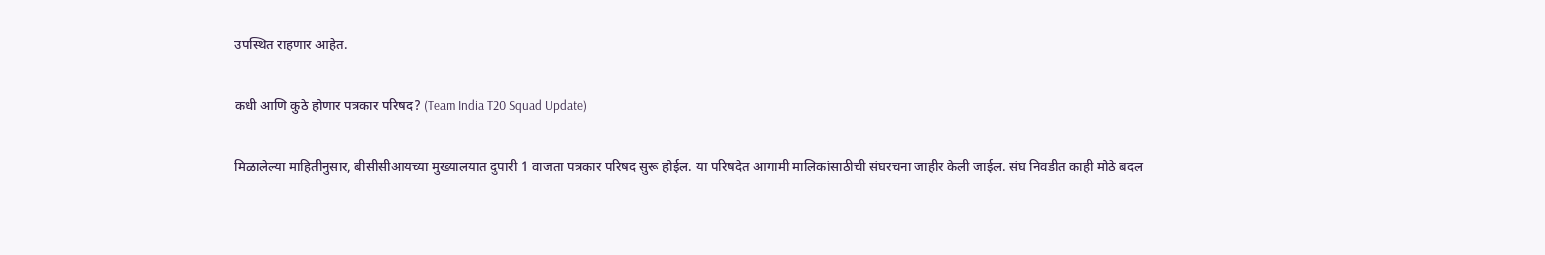उपस्थित राहणार आहेत.

कधी आणि कुठे होणार पत्रकार परिषद? (Team India T20 Squad Update)

मिळालेल्या माहितीनुसार, बीसीसीआयच्या मुख्यालयात दुपारी 1 वाजता पत्रकार परिषद सुरू होईल. या परिषदेत आगामी मालिकांसाठीची संघरचना जाहीर केली जाईल. संघ निवडीत काही मोठे बदल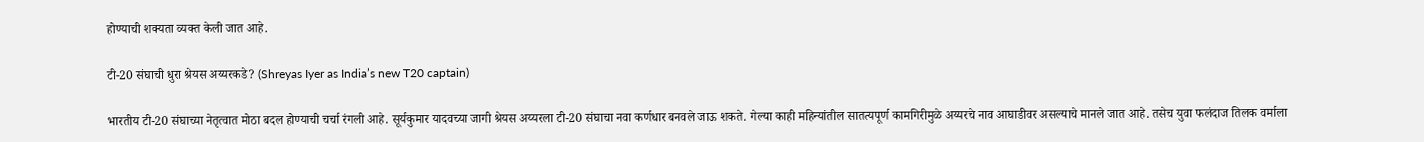होण्याची शक्यता व्यक्त केली जात आहे.

टी-20 संघाची धुरा श्रेयस अय्यरकडे? (Shreyas Iyer as India’s new T20 captain)

भारतीय टी-20 संघाच्या नेतृत्वात मोठा बदल होण्याची चर्चा रंगली आहे. सूर्यकुमार यादवच्या जागी श्रेयस अय्यरला टी-20 संघाचा नवा कर्णधार बनवले जाऊ शकते. गेल्या काही महिन्यांतील सातत्यपूर्ण कामगिरीमुळे अय्यरचे नाव आघाडीवर असल्याचे मानले जात आहे. तसेच युवा फलंदाज तिलक वर्माला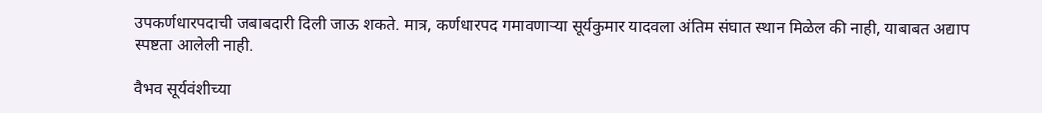उपकर्णधारपदाची जबाबदारी दिली जाऊ शकते. मात्र, कर्णधारपद गमावणाऱ्या सूर्यकुमार यादवला अंतिम संघात स्थान मिळेल की नाही, याबाबत अद्याप स्पष्टता आलेली नाही.

वैभव सूर्यवंशीच्या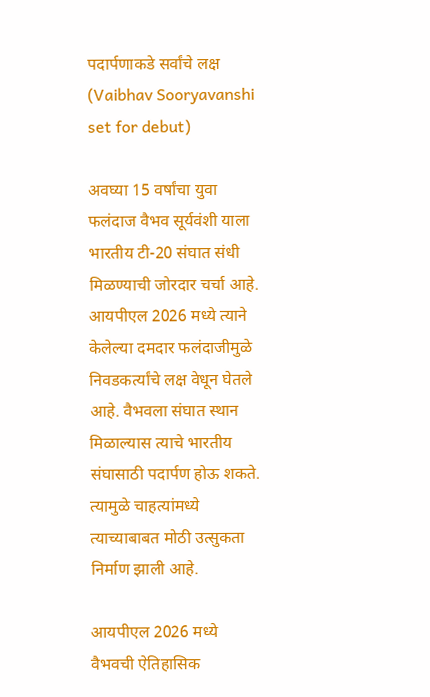पदार्पणाकडे सर्वांचे लक्ष (Vaibhav Sooryavanshi set for debut)

अवघ्या 15 वर्षांचा युवा फलंदाज वैभव सूर्यवंशी याला भारतीय टी-20 संघात संधी मिळण्याची जोरदार चर्चा आहे. आयपीएल 2026 मध्ये त्याने केलेल्या दमदार फलंदाजीमुळे निवडकर्त्यांचे लक्ष वेधून घेतले आहे. वैभवला संघात स्थान मिळाल्यास त्याचे भारतीय संघासाठी पदार्पण होऊ शकते. त्यामुळे चाहत्यांमध्ये त्याच्याबाबत मोठी उत्सुकता निर्माण झाली आहे.

आयपीएल 2026 मध्ये वैभवची ऐतिहासिक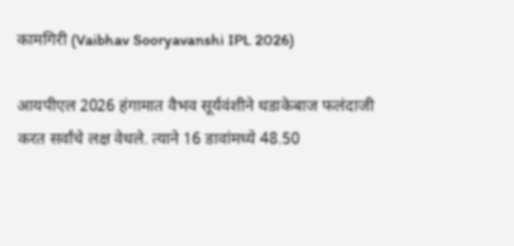कामगिरी (Vaibhav Sooryavanshi IPL 2026)

आयपीएल 2026 हंगामात वैभव सूर्यवंशीने धडाकेबाज फलंदाजी करत सर्वांचे लक्ष वेधले. त्याने 16 डावांमध्ये 48.50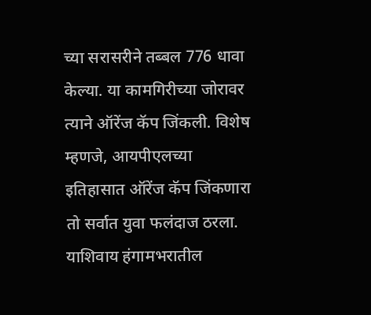च्या सरासरीने तब्बल 776 धावा केल्या. या कामगिरीच्या जोरावर त्याने ऑरेंज कॅप जिंकली. विशेष म्हणजे, आयपीएलच्या इतिहासात ऑरेंज कॅप जिंकणारा तो सर्वात युवा फलंदाज ठरला. याशिवाय हंगामभरातील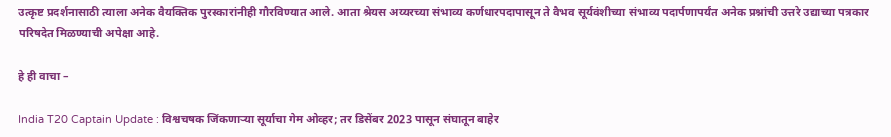उत्कृष्ट प्रदर्शनासाठी त्याला अनेक वैयक्तिक पुरस्कारांनीही गौरविण्यात आले. आता श्रेयस अय्यरच्या संभाव्य कर्णधारपदापासून ते वैभव सूर्यवंशीच्या संभाव्य पदार्पणापर्यंत अनेक प्रश्नांची उत्तरे उद्याच्या पत्रकार परिषदेत मिळण्याची अपेक्षा आहे.

हे ही वाचा –

India T20 Captain Update : विश्वचषक जिंकणाऱ्या सूर्याचा गेम ओव्हर; तर डिसेंबर 2023 पासून संघातून बाहेर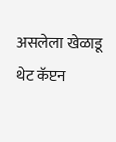असलेला खेळाडू थेट कॅप्टन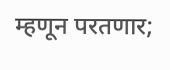म्हणून परतणार;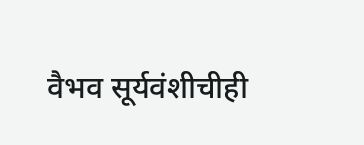वैभव सूर्यवंशीचीही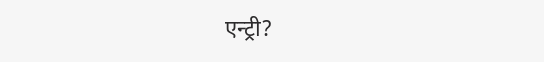एन्ट्री?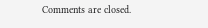Comments are closed.